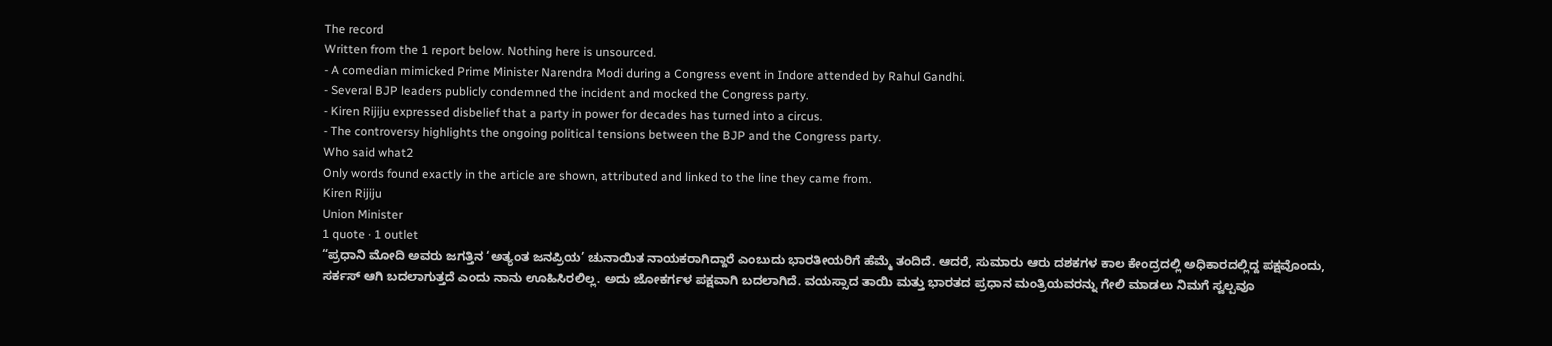The record
Written from the 1 report below. Nothing here is unsourced.
- A comedian mimicked Prime Minister Narendra Modi during a Congress event in Indore attended by Rahul Gandhi.
- Several BJP leaders publicly condemned the incident and mocked the Congress party.
- Kiren Rijiju expressed disbelief that a party in power for decades has turned into a circus.
- The controversy highlights the ongoing political tensions between the BJP and the Congress party.
Who said what2
Only words found exactly in the article are shown, attributed and linked to the line they came from.
Kiren Rijiju
Union Minister
1 quote · 1 outlet
“ಪ್ರಧಾನಿ ಮೋದಿ ಅವರು ಜಗತ್ತಿನ ‘ಅತ್ಯಂತ ಜನಪ್ರಿಯ’ ಚುನಾಯಿತ ನಾಯಕರಾಗಿದ್ದಾರೆ ಎಂಬುದು ಭಾರತೀಯರಿಗೆ ಹೆಮ್ಮೆ ತಂದಿದೆ. ಆದರೆ, ಸುಮಾರು ಆರು ದಶಕಗಳ ಕಾಲ ಕೇಂದ್ರದಲ್ಲಿ ಅಧಿಕಾರದಲ್ಲಿದ್ದ ಪಕ್ಷವೊಂದು, ಸರ್ಕಸ್ ಆಗಿ ಬದಲಾಗುತ್ತದೆ ಎಂದು ನಾನು ಊಹಿಸಿರಲಿಲ್ಲ. ಅದು ಜೋಕರ್ಗಳ ಪಕ್ಷವಾಗಿ ಬದಲಾಗಿದೆ. ವಯಸ್ಸಾದ ತಾಯಿ ಮತ್ತು ಭಾರತದ ಪ್ರಧಾನ ಮಂತ್ರಿಯವರನ್ನು ಗೇಲಿ ಮಾಡಲು ನಿಮಗೆ ಸ್ವಲ್ಪವೂ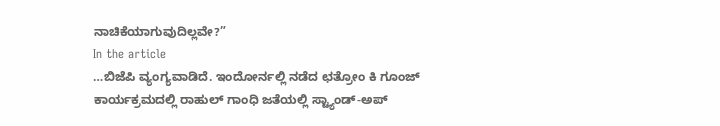ನಾಚಿಕೆಯಾಗುವುದಿಲ್ಲವೇ?”
In the article
…ಬಿಜೆಪಿ ವ್ಯಂಗ್ಯವಾಡಿದೆ. ಇಂದೋರ್ನಲ್ಲಿ ನಡೆದ ಛತ್ರೋಂ ಕಿ ಗೂಂಜ್ ಕಾರ್ಯಕ್ರಮದಲ್ಲಿ ರಾಹುಲ್ ಗಾಂಧಿ ಜತೆಯಲ್ಲಿ ಸ್ಟ್ಯಾಂಡ್-ಅಪ್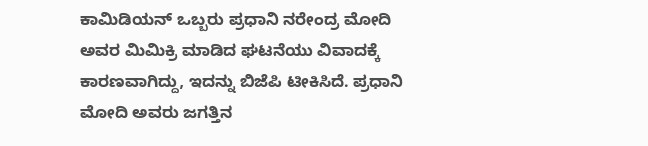ಕಾಮಿಡಿಯನ್ ಒಬ್ಬರು ಪ್ರಧಾನಿ ನರೇಂದ್ರ ಮೋದಿ ಅವರ ಮಿಮಿಕ್ರಿ ಮಾಡಿದ ಘಟನೆಯು ವಿವಾದಕ್ಕೆ ಕಾರಣವಾಗಿದ್ದು, ಇದನ್ನು ಬಿಜೆಪಿ ಟೀಕಿಸಿದೆ. ಪ್ರಧಾನಿ ಮೋದಿ ಅವರು ಜಗತ್ತಿನ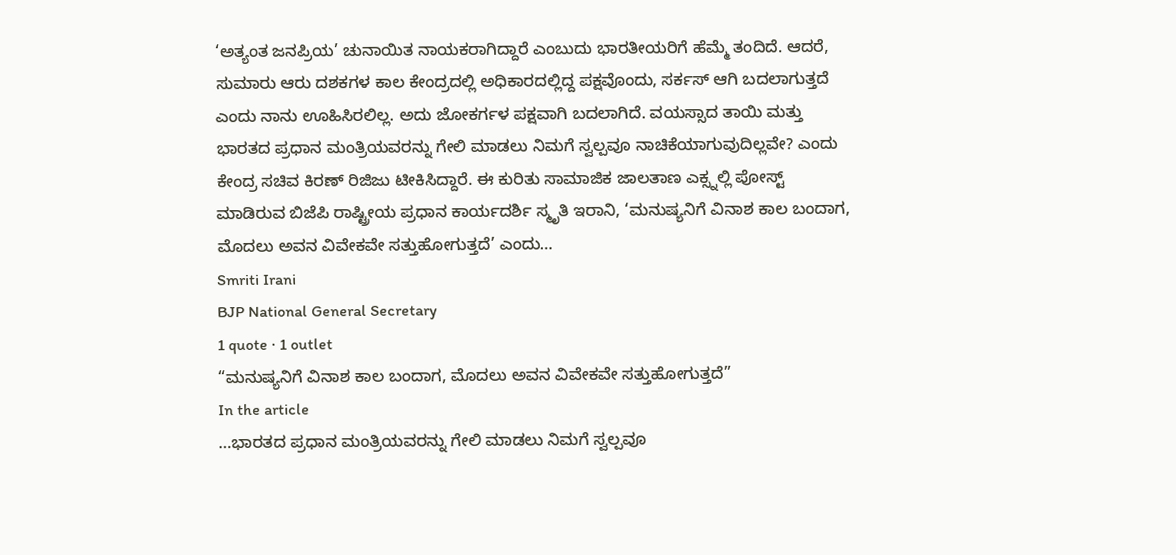‘ಅತ್ಯಂತ ಜನಪ್ರಿಯ’ ಚುನಾಯಿತ ನಾಯಕರಾಗಿದ್ದಾರೆ ಎಂಬುದು ಭಾರತೀಯರಿಗೆ ಹೆಮ್ಮೆ ತಂದಿದೆ. ಆದರೆ, ಸುಮಾರು ಆರು ದಶಕಗಳ ಕಾಲ ಕೇಂದ್ರದಲ್ಲಿ ಅಧಿಕಾರದಲ್ಲಿದ್ದ ಪಕ್ಷವೊಂದು, ಸರ್ಕಸ್ ಆಗಿ ಬದಲಾಗುತ್ತದೆ ಎಂದು ನಾನು ಊಹಿಸಿರಲಿಲ್ಲ. ಅದು ಜೋಕರ್ಗಳ ಪಕ್ಷವಾಗಿ ಬದಲಾಗಿದೆ. ವಯಸ್ಸಾದ ತಾಯಿ ಮತ್ತು ಭಾರತದ ಪ್ರಧಾನ ಮಂತ್ರಿಯವರನ್ನು ಗೇಲಿ ಮಾಡಲು ನಿಮಗೆ ಸ್ವಲ್ಪವೂ ನಾಚಿಕೆಯಾಗುವುದಿಲ್ಲವೇ? ಎಂದು ಕೇಂದ್ರ ಸಚಿವ ಕಿರಣ್ ರಿಜಿಜು ಟೀಕಿಸಿದ್ದಾರೆ. ಈ ಕುರಿತು ಸಾಮಾಜಿಕ ಜಾಲತಾಣ ಎಕ್ಸ್ನಲ್ಲಿ ಪೋಸ್ಟ್ ಮಾಡಿರುವ ಬಿಜೆಪಿ ರಾಷ್ಟ್ರೀಯ ಪ್ರಧಾನ ಕಾರ್ಯದರ್ಶಿ ಸ್ಮೃತಿ ಇರಾನಿ, ‘ಮನುಷ್ಯನಿಗೆ ವಿನಾಶ ಕಾಲ ಬಂದಾಗ, ಮೊದಲು ಅವನ ವಿವೇಕವೇ ಸತ್ತುಹೋಗುತ್ತದೆ’ ಎಂದು…
Smriti Irani
BJP National General Secretary
1 quote · 1 outlet
“ಮನುಷ್ಯನಿಗೆ ವಿನಾಶ ಕಾಲ ಬಂದಾಗ, ಮೊದಲು ಅವನ ವಿವೇಕವೇ ಸತ್ತುಹೋಗುತ್ತದೆ”
In the article
…ಭಾರತದ ಪ್ರಧಾನ ಮಂತ್ರಿಯವರನ್ನು ಗೇಲಿ ಮಾಡಲು ನಿಮಗೆ ಸ್ವಲ್ಪವೂ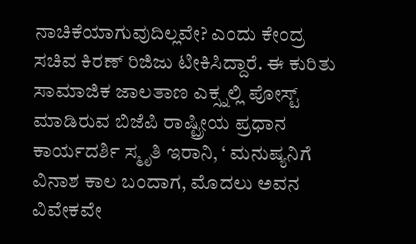ನಾಚಿಕೆಯಾಗುವುದಿಲ್ಲವೇ? ಎಂದು ಕೇಂದ್ರ ಸಚಿವ ಕಿರಣ್ ರಿಜಿಜು ಟೀಕಿಸಿದ್ದಾರೆ. ಈ ಕುರಿತು ಸಾಮಾಜಿಕ ಜಾಲತಾಣ ಎಕ್ಸ್ನಲ್ಲಿ ಪೋಸ್ಟ್ ಮಾಡಿರುವ ಬಿಜೆಪಿ ರಾಷ್ಟ್ರೀಯ ಪ್ರಧಾನ ಕಾರ್ಯದರ್ಶಿ ಸ್ಮೃತಿ ಇರಾನಿ, ‘ ಮನುಷ್ಯನಿಗೆ ವಿನಾಶ ಕಾಲ ಬಂದಾಗ, ಮೊದಲು ಅವನ ವಿವೇಕವೇ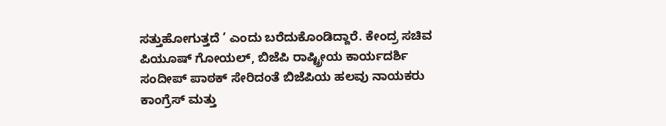ಸತ್ತುಹೋಗುತ್ತದೆ ’ ಎಂದು ಬರೆದುಕೊಂಡಿದ್ದಾರೆ. ಕೇಂದ್ರ ಸಚಿವ ಪಿಯೂಷ್ ಗೋಯಲ್, ಬಿಜೆಪಿ ರಾಷ್ಟ್ರೀಯ ಕಾರ್ಯದರ್ಶಿ ಸಂದೀಪ್ ಪಾಠಕ್ ಸೇರಿದಂತೆ ಬಿಜೆಪಿಯ ಹಲವು ನಾಯಕರು ಕಾಂಗ್ರೆಸ್ ಮತ್ತು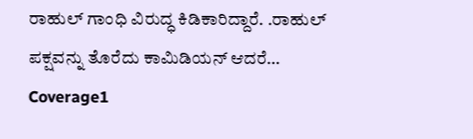ರಾಹುಲ್ ಗಾಂಧಿ ವಿರುದ್ಧ ಕಿಡಿಕಾರಿದ್ದಾರೆ. .ರಾಹುಲ್ ಪಕ್ಷವನ್ನು ತೊರೆದು ಕಾಮಿಡಿಯನ್ ಆದರೆ…
Coverage1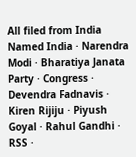All filed from India
Named India · Narendra Modi · Bharatiya Janata Party · Congress · Devendra Fadnavis · Kiren Rijiju · Piyush Goyal · Rahul Gandhi · RSS ·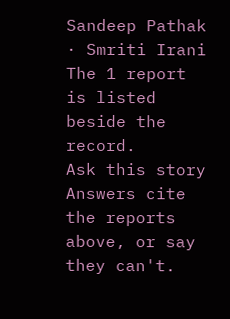Sandeep Pathak · Smriti Irani
The 1 report is listed beside the record.
Ask this story
Answers cite the reports above, or say they can't.